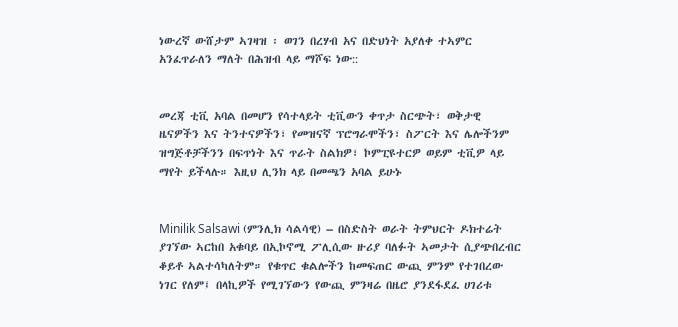ነውረኛ ውሸታም ኣገዛዝ ፡ ወገን በረሃብ አና በድህነት አያለቀ ተኣምር አንፈጥራለን ማለት በሕዝብ ላይ ማሾፍ ነው::


መረጃ ቲቪ አባል በመሆን የሳተላይት ቲቪውን ቀጥታ ስርጭት፣ ወቅታዊ ዜናዎችን እና ትንተናዎችን፣ የመዝናኛ ፕሮግራሞችን፣ ስፖርት እና ሌሎችንም ዝግጅቶቻችንን በፍጥነት እና ጥራት ስልክዎ፣ ኮምፒዩተርዎ ወይም ቲቪዎ ላይ ማየት ይችላሉ። እዚህ ሊንክ ላይ በመጫን አባል ይሁኑ


Minilik Salsawi (ምንሊክ ሳልሳዊ) – በስድስት ወራት ትምህርት ዶክተሬት ያገኘው ኣርከበ አቁባይ በኢኮኖሚ ፖሊሲው ዙሪያ ባለፉት ኣመታት ሲያጭበረብር ቆይቶ ኣልተሳካለትም። የቁጥር ቁልሎችን ከመፍጠር ውጪ ምንም የተገበረው ነገር የለም፤ በላኪዎች የሚገኘውን የውጪ ምንዛሬ በዜሮ ያንደፋደፈ ሀገሪቱ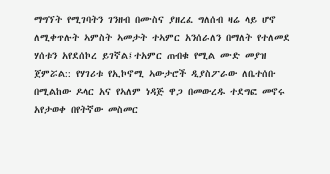ማግኘት የሚገባትን ገንዘብ በሙስና ያዘረፈ ግለሰብ ዛሬ ላይ ሆኖ ለሚቀጥሉት ኣምስት ኣመታት ተኣምር አንሰራለን በማለት የተለመደ ሃሰቱን አየደሰኮረ ይገኛል፤ተአምር ጠብቁ የሚል ሙድ መያዝ ጀምሯል:: የሃገሪቱ የኢኮኖሚ ኣውታሮች ዲያስፖራው ለቤተሰቡ በሚልከው ዶላር አና የኣለም ነዳጅ ዋጋ በመውረዱ ተደግፎ መኖሩ አየታወቀ በየትኛው መስመር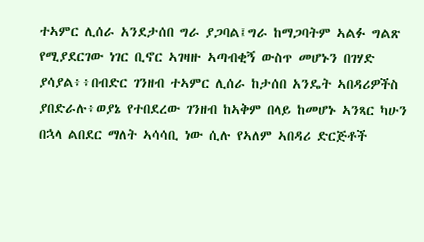ተኣምር ሊሰራ አንደታሰበ ግራ ያጋባል፤ግራ ከማጋባትም ኣልፉ ግልጽ የሚያደርገው ነገር ቢኖር ኣገዛዙ ኣጣብቂኝ ውስጥ መሆኑን በገሃድ ያሳያል፥፥በብድር ገንዘብ ተኣምር ሊሰራ ከታሰበ አንዴት ኣበዳሪዎችስ ያበድራሉ፥ወያኔ የተበደረው ገንዘብ ከኣቅም በላይ ከመሆኑ ኣንጻር ካሁን በኋላ ልበደር ማለት ኣሳሳቢ ነው ሲሉ የኣለም ኣበዳሪ ድርጅቶች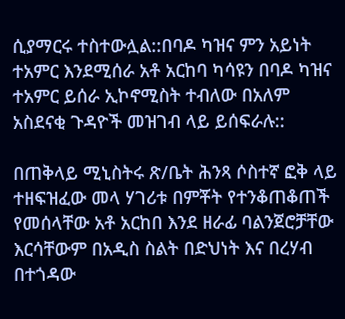ሲያማርሩ ተስተውሏል::በባዶ ካዝና ምን አይነት ተአምር እንደሚሰራ አቶ አርከባ ካሳዩን በባዶ ካዝና ተአምር ይሰራ ኢኮኖሚስት ተብለው በአለም አስደናቂ ጉዳዮች መዝገብ ላይ ይሰፍራሉ::

በጠቅላይ ሚኒስትሩ ጽ/ቤት ሕንጻ ሶስተኛ ፎቅ ላይ ተዘፍዝፈው መላ ሃገሪቱ በምቾት የተንቆጠቆጠች የመሰላቸው አቶ አርከበ እንደ ዘራፊ ባልንጀሮቻቸው እርሳቸውም በአዲስ ስልት በድህነት እና በረሃብ በተጎዳው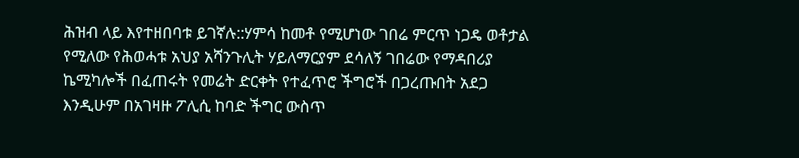ሕዝብ ላይ እየተዘበባቱ ይገኛሉ::ሃምሳ ከመቶ የሚሆነው ገበሬ ምርጥ ነጋዴ ወቶታል የሚለው የሕወሓቱ አህያ አሻንጉሊት ሃይለማርያም ደሳለኝ ገበሬው የማዳበሪያ ኬሚካሎች በፈጠሩት የመሬት ድርቀት የተፈጥሮ ችግሮች በጋረጡበት አደጋ እንዲሁም በአገዛዙ ፖሊሲ ከባድ ችግር ውስጥ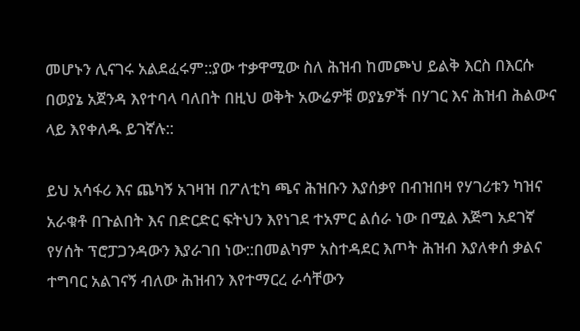መሆኑን ሊናገሩ አልደፈሩም::ያው ተቃዋሚው ስለ ሕዝብ ከመጮህ ይልቅ እርስ በእርሱ በወያኔ አጀንዳ እየተባላ ባለበት በዚህ ወቅት አውሬዎቹ ወያኔዎች በሃገር እና ሕዝብ ሕልውና ላይ እየቀለዱ ይገኛሉ::

ይህ አሳፋሪ እና ጨካኝ አገዛዝ በፖለቲካ ጫና ሕዝቡን እያሰቃየ በብዝበዛ የሃገሪቱን ካዝና አራቁቶ በጉልበት እና በድርድር ፍትህን እየነገደ ተአምር ልሰራ ነው በሚል እጅግ አደገኛ የሃሰት ፕሮፓጋንዳውን እያራገበ ነው::በመልካም አስተዳደር እጦት ሕዝብ እያለቀሰ ቃልና ተግባር አልገናኝ ብለው ሕዝብን እየተማርረ ራሳቸውን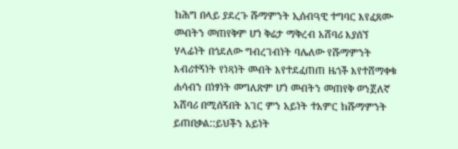ከሕግ በላይ ያደረጉ ሹማምንት ኢሰብዓዊ ተግባር እየፈጸሙ መብትን መጠየቅም ሆነ ቅሬታ ማቅረብ አሸባሪ እያሰኘ ሃላፊነት በጎደለው ግብረገብነት ባሌለው የሹማምንት እብሪተኝነት የነጻነት መብት እየተደፈጠጠ ዜጎች እየተሸማቀቁ ሐሳብን በነፃነት መግለጽም ሆነ መብትን መጠየቅ ወንጀለኛ አሸባሪ በሚሰኝበት አገር ምን አይነት ተአምር ከሹማምንት ይጠበቃል::ይህችን አይነት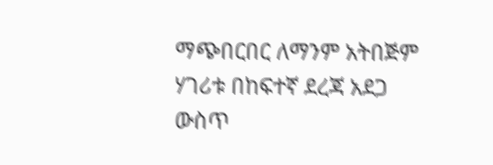ማጭበርበር ለማንም አትበጅም ሃገሪቱ በከፍተኛ ደረጃ አደጋ ውስጥ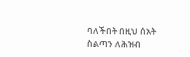ባለችበት በዚህ ሰአት ስልጣን ለሕዝብ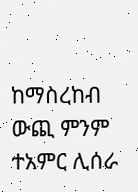ከማስረከብ ውጪ ምንም ተአምር ሊሰራ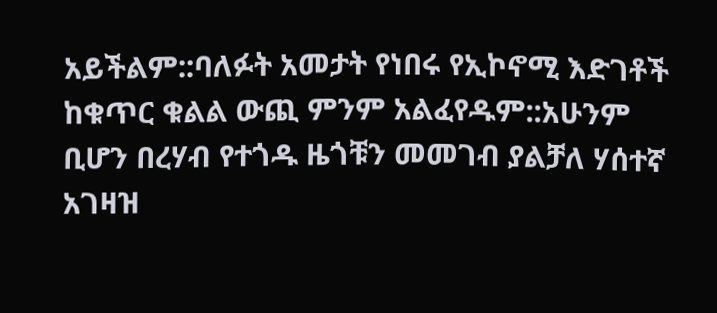አይችልም::ባለፉት አመታት የነበሩ የኢኮኖሚ እድገቶች ከቁጥር ቁልል ውጪ ምንም አልፈየዱም::አሁንም ቢሆን በረሃብ የተጎዱ ዜጎቹን መመገብ ያልቻለ ሃሰተኛ አገዛዝ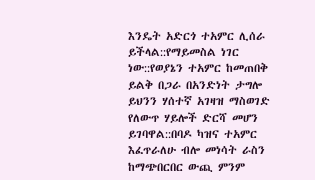እንዴት አድርጎ ተአምር ሊሰራ ይችላል::የማይመስል ነገር ነው::የወያኔን ተአምር ከመጠበቅ ይልቅ በጋራ በአንድነት ታግሎ ይህንን ሃሰተኛ አገዛዝ ማስወገድ የለውጥ ሃይሎች ድርሻ መሆን ይገባዋል::በባዶ ካዝና ተአምር እፈጥራለሁ ብሎ መነሳት ራስን ከማጭበርበር ውጪ ምንም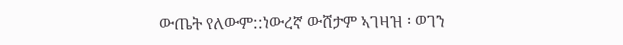ውጤት የለውም::ነውረኛ ውሸታም ኣገዛዝ ፡ ወገን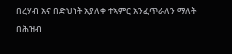በረሃብ አና በድህነት አያለቀ ተኣምር አንፈጥራለን ማለት በሕዝብ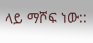ላይ ማሾፍ ነው::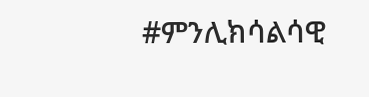#ምንሊክሳልሳዊ